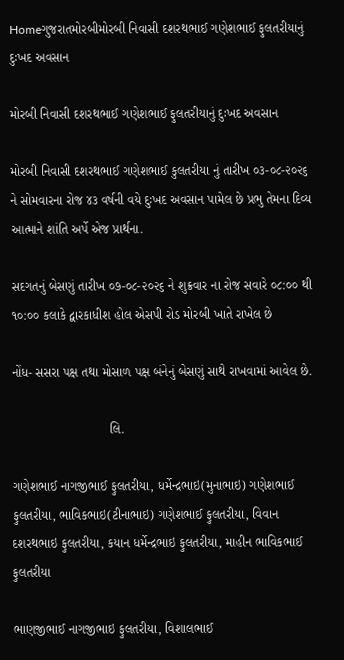Homeગુજરાતમોરબીમોરબી નિવાસી દશરથભાઈ ગણેશભાઈ ફુલતરીયાનું દુઃખદ અવસાન

મોરબી નિવાસી દશરથભાઈ ગણેશભાઈ ફુલતરીયાનું દુઃખદ અવસાન

મોરબી નિવાસી દશરથભાઈ ગણેશભાઈ કુલતરીયા નું તારીખ ૦૩-૦૮-૨૦૨૬ ને સોમવારના રોજ ૪૩ વર્ષની વયે દુઃખદ અવસાન પામેલ છે પ્રભુ તેમના દિવ્ય આત્માને શાંતિ અર્પે એજ પ્રાર્થના.

સદગતનું બેસણું તારીખ ૦૭-૦૮-૨૦૨૬ ને શુક્રવાર ના રોજ સવારે ૦૮:૦૦ થી ૧૦:૦૦ કલાકે દ્વારકાધીશ હોલ એસપી રોડ મોરબી ખાતે રાખેલ છે

નોંધ- સસરા પક્ષ તથા મોસાળ પક્ષ બંનેનું બેસણું સાથે રાખવામાં આવેલ છે.

                           લિ.

ગણેશભાઈ નાગજીભાઈ ફુલતરીયા, ધર્મેન્દ્રભાઇ(મુનાભાઇ) ગણેશભાઈ ફુલતરીયા, ભાવિકભાઇ(ટીનાભાઇ) ગણેશભાઈ ફુલતરીયા, વિવાન દશરથભાઇ ફુલતરીયા, કયાન ધર્મેન્દ્રભાઇ ફુલતરીયા, માહીન ભાવિકભાઈ ફુલતરીયા

ભાણજીભાઈ નાગજીભાઇ ફુલતરીયા, વિશાલભાઈ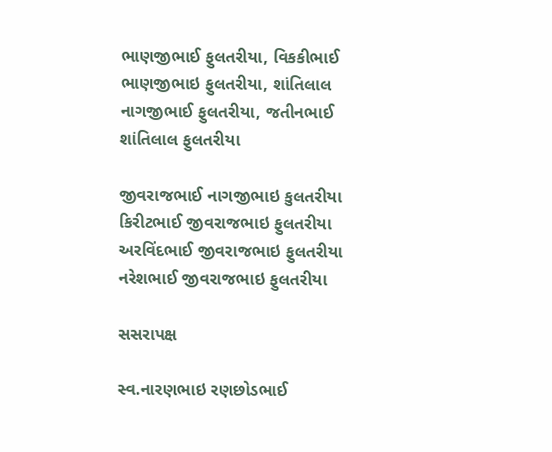ભાણજીભાઈ ફુલતરીયા, વિકકીભાઈ ભાણજીભાઇ ફુલતરીયા, શાંતિલાલ નાગજીભાઈ ફુલતરીયા, જતીનભાઈ શાંતિલાલ ફુલતરીયા

જીવરાજભાઈ નાગજીભાઇ કુલતરીયા કિરીટભાઈ જીવરાજભાઇ ફુલતરીયા અરવિંદભાઈ જીવરાજભાઇ ફુલતરીયા નરેશભાઈ જીવરાજભાઇ ફુલતરીયા

સસરાપક્ષ

સ્વ.નારણભાઇ રણછોડભાઈ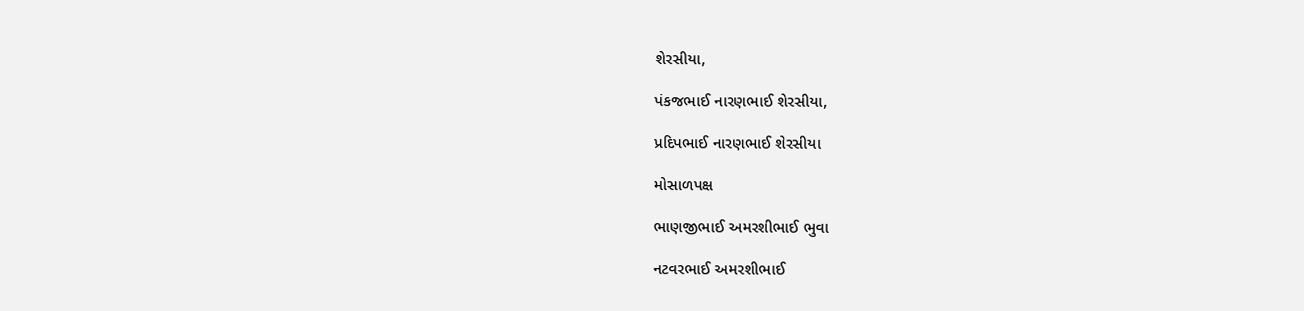શેરસીયા,

પંકજભાઈ નારણભાઈ શેરસીયા,

પ્રદિપભાઈ નારણભાઈ શેરસીયા

મોસાળપક્ષ

ભાણજીભાઈ અમરશીભાઈ ભુવા

નટવરભાઈ અમરશીભાઈ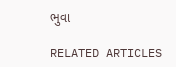ભુવા

RELATED ARTICLES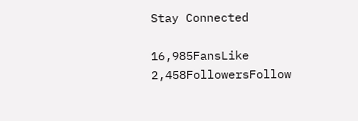Stay Connected

16,985FansLike
2,458FollowersFollow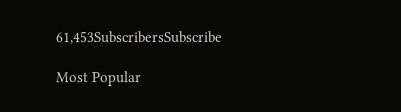61,453SubscribersSubscribe

Most Popular